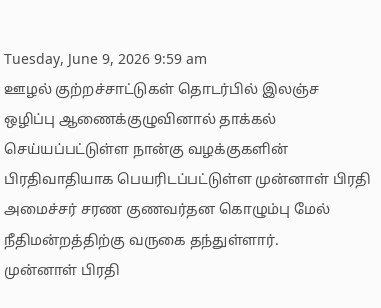Tuesday, June 9, 2026 9:59 am
ஊழல் குற்றச்சாட்டுகள் தொடர்பில் இலஞ்ச ஒழிப்பு ஆணைக்குழுவினால் தாக்கல் செய்யப்பட்டுள்ள நான்கு வழக்குகளின் பிரதிவாதியாக பெயரிடப்பட்டுள்ள முன்னாள் பிரதி அமைச்சர் சரண குணவர்தன கொழும்பு மேல் நீதிமன்றத்திற்கு வருகை தந்துள்ளார்.
முன்னாள் பிரதி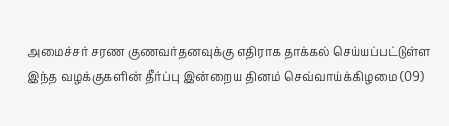அமைச்சர் சரண குணவர்தனவுக்கு எதிராக தாக்கல் செய்யப்பட்டுள்ள இந்த வழக்குகளின் தீர்ப்பு இன்றைய தினம் செவ்வாய்க்கிழமை (09)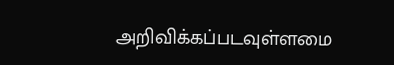அறிவிக்கப்படவுள்ளமை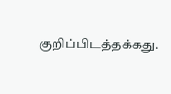குறிப்பிடத்தக்கது.